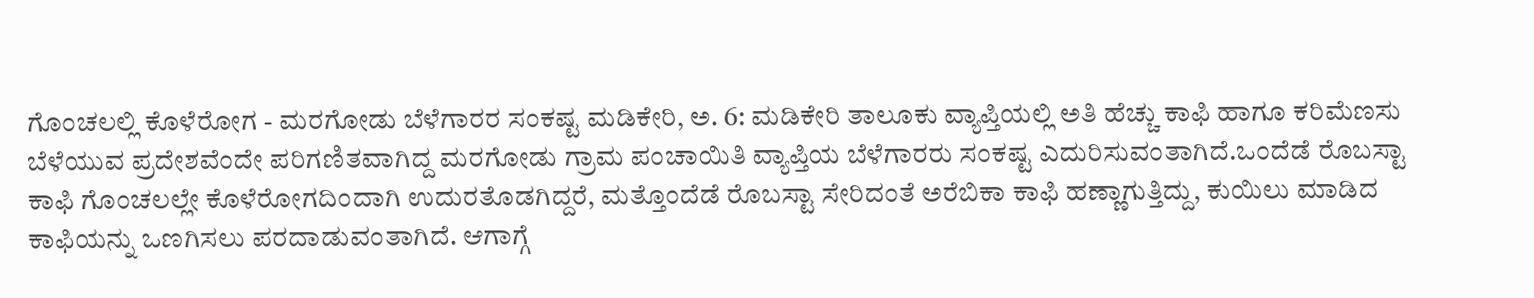ಗೊಂಚಲಲ್ಲಿ ಕೊಳೆರೋಗ - ಮರಗೋಡು ಬೆಳೆಗಾರರ ಸಂಕಷ್ಟ ಮಡಿಕೇರಿ, ಅ. 6: ಮಡಿಕೇರಿ ತಾಲೂಕು ವ್ಯಾಪ್ತಿಯಲ್ಲಿ ಅತಿ ಹೆಚ್ಚು ಕಾಫಿ ಹಾಗೂ ಕರಿಮೆಣಸು ಬೆಳೆಯುವ ಪ್ರದೇಶವೆಂದೇ ಪರಿಗಣಿತವಾಗಿದ್ದ ಮರಗೋಡು ಗ್ರಾಮ ಪಂಚಾಯಿತಿ ವ್ಯಾಪ್ತಿಯ ಬೆಳೆಗಾರರು ಸಂಕಷ್ಟ ಎದುರಿಸುವಂತಾಗಿದೆ.ಒಂದೆಡೆ ರೊಬಸ್ಟಾ ಕಾಫಿ ಗೊಂಚಲಲ್ಲೇ ಕೊಳೆರೋಗದಿಂದಾಗಿ ಉದುರತೊಡಗಿದ್ದರೆ, ಮತ್ತೊಂದೆಡೆ ರೊಬಸ್ಟಾ ಸೇರಿದಂತೆ ಅರೆಬಿಕಾ ಕಾಫಿ ಹಣ್ಣಾಗುತ್ತಿದ್ದು, ಕುಯಿಲು ಮಾಡಿದ ಕಾಫಿಯನ್ನು ಒಣಗಿಸಲು ಪರದಾಡುವಂತಾಗಿದೆ. ಆಗಾಗ್ಗೆ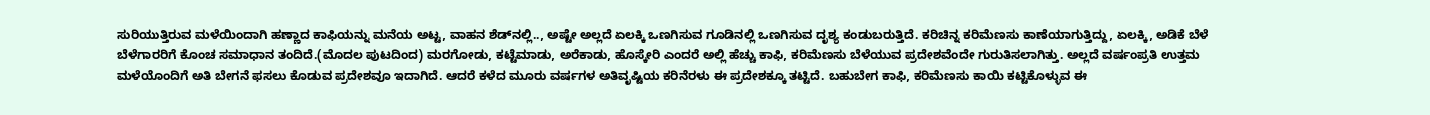ಸುರಿಯುತ್ತಿರುವ ಮಳೆಯಿಂದಾಗಿ ಹಣ್ಣಾದ ಕಾಫಿಯನ್ನು ಮನೆಯ ಅಟ್ಟ, ವಾಹನ ಶೆಡ್‍ನಲ್ಲಿ.., ಅಷ್ಟೇ ಅಲ್ಲದೆ ಏಲಕ್ಕಿ ಒಣಗಿಸುವ ಗೂಡಿನಲ್ಲಿ ಒಣಗಿಸುವ ದೃಶ್ಯ ಕಂಡುಬರುತ್ತಿದೆ. ಕರಿಚಿನ್ನ ಕರಿಮೆಣಸು ಕಾಣೆಯಾಗುತ್ತಿದ್ದು, ಏಲಕ್ಕಿ, ಅಡಿಕೆ ಬೆಳೆ ಬೆಳೆಗಾರರಿಗೆ ಕೊಂಚ ಸಮಾಧಾನ ತಂದಿದೆ.(ಮೊದಲ ಪುಟದಿಂದ) ಮರಗೋಡು, ಕಟ್ಟೆಮಾಡು, ಅರೆಕಾಡು, ಹೊಸ್ಕೇರಿ ಎಂದರೆ ಅಲ್ಲಿ ಹೆಚ್ಚು ಕಾಫಿ, ಕರಿಮೆಣಸು ಬೆಳೆಯುವ ಪ್ರದೇಶವೆಂದೇ ಗುರುತಿಸಲಾಗಿತ್ತು. ಅಲ್ಲದೆ ವರ್ಷಂಪ್ರತಿ ಉತ್ತಮ ಮಳೆಯೊಂದಿಗೆ ಅತಿ ಬೇಗನೆ ಫಸಲು ಕೊಡುವ ಪ್ರದೇಶವೂ ಇದಾಗಿದೆ. ಆದರೆ ಕಳೆದ ಮೂರು ವರ್ಷಗಳ ಅತಿವೃಷ್ಟಿಯ ಕರಿನೆರಳು ಈ ಪ್ರದೇಶಕ್ಕೂ ತಟ್ಟಿದೆ. ಬಹುಬೇಗ ಕಾಫಿ, ಕರಿಮೆಣಸು ಕಾಯಿ ಕಟ್ಟಿಕೊಳ್ಳುವ ಈ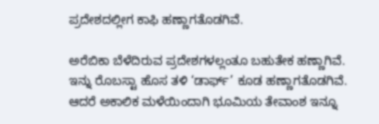ಪ್ರದೇಶದಲ್ಲೀಗ ಕಾಫಿ ಹಣ್ಣಾಗತೊಡಗಿವೆ.

ಅರೆಬಿಕಾ ಬೆಳೆದಿರುವ ಪ್ರದೇಶಗಳಲ್ಲಂತೂ ಬಹುತೇಕ ಹಣ್ಣಾಗಿವೆ. ಇನ್ನು ರೊಬಸ್ಟಾ ಹೊಸ ತಳಿ ‘ಡಾರ್ಫ್’ ಕೂಡ ಹಣ್ಣಾಗತೊಡಗಿವೆ. ಆದರೆ ಅಕಾಲಿಕ ಮಳೆಯಿಂದಾಗಿ ಭೂಮಿಯ ತೇವಾಂಶ ಇನ್ನೂ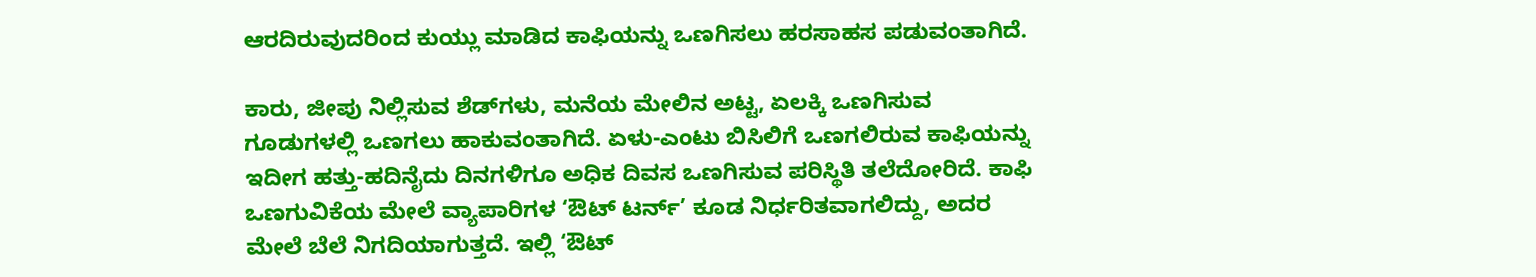ಆರದಿರುವುದರಿಂದ ಕುಯ್ಲು ಮಾಡಿದ ಕಾಫಿಯನ್ನು ಒಣಗಿಸಲು ಹರಸಾಹಸ ಪಡುವಂತಾಗಿದೆ.

ಕಾರು, ಜೀಪು ನಿಲ್ಲಿಸುವ ಶೆಡ್‍ಗಳು, ಮನೆಯ ಮೇಲಿನ ಅಟ್ಟ, ಏಲಕ್ಕಿ ಒಣಗಿಸುವ ಗೂಡುಗಳಲ್ಲಿ ಒಣಗಲು ಹಾಕುವಂತಾಗಿದೆ. ಏಳು-ಎಂಟು ಬಿಸಿಲಿಗೆ ಒಣಗಲಿರುವ ಕಾಫಿಯನ್ನು ಇದೀಗ ಹತ್ತು-ಹದಿನೈದು ದಿನಗಳಿಗೂ ಅಧಿಕ ದಿವಸ ಒಣಗಿಸುವ ಪರಿಸ್ಥಿತಿ ತಲೆದೋರಿದೆ. ಕಾಫಿ ಒಣಗುವಿಕೆಯ ಮೇಲೆ ವ್ಯಾಪಾರಿಗಳ ‘ಔಟ್ ಟರ್ನ್’ ಕೂಡ ನಿರ್ಧರಿತವಾಗಲಿದ್ದು, ಅದರ ಮೇಲೆ ಬೆಲೆ ನಿಗದಿಯಾಗುತ್ತದೆ. ಇಲ್ಲಿ ‘ಔಟ್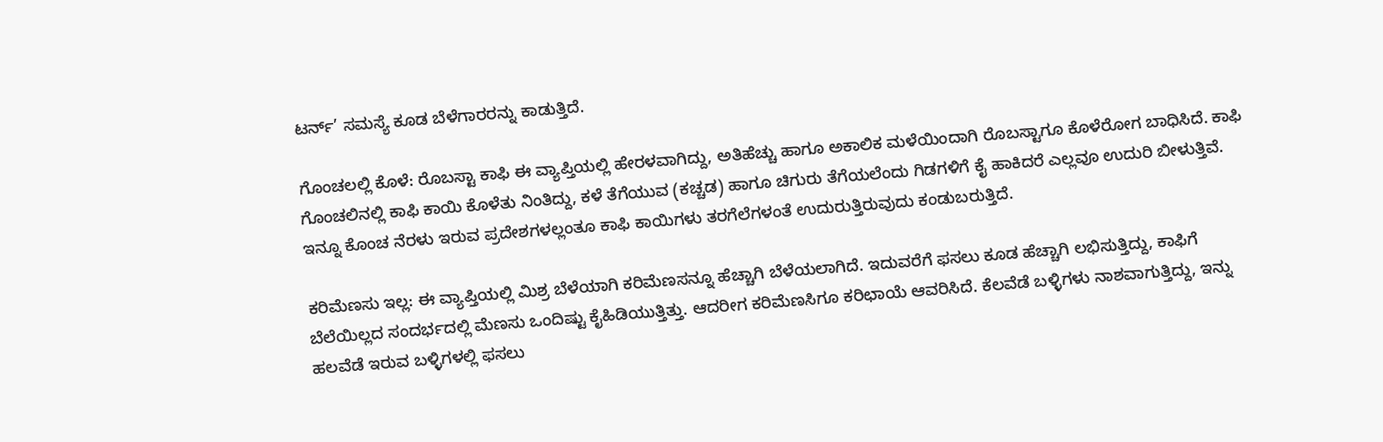ಟರ್ನ್’ ಸಮಸ್ಯೆ ಕೂಡ ಬೆಳೆಗಾರರನ್ನು ಕಾಡುತ್ತಿದೆ.

ಗೊಂಚಲಲ್ಲಿ ಕೊಳೆ: ರೊಬಸ್ಟಾ ಕಾಫಿ ಈ ವ್ಯಾಪ್ತಿಯಲ್ಲಿ ಹೇರಳವಾಗಿದ್ದು, ಅತಿಹೆಚ್ಚು ಹಾಗೂ ಅಕಾಲಿಕ ಮಳೆಯಿಂದಾಗಿ ರೊಬಸ್ಟಾಗೂ ಕೊಳೆರೋಗ ಬಾಧಿಸಿದೆ. ಕಾಫಿ ಗೊಂಚಲಿನಲ್ಲಿ ಕಾಫಿ ಕಾಯಿ ಕೊಳೆತು ನಿಂತಿದ್ದು, ಕಳೆ ತೆಗೆಯುವ (ಕಚ್ಚಡ) ಹಾಗೂ ಚಿಗುರು ತೆಗೆಯಲೆಂದು ಗಿಡಗಳಿಗೆ ಕೈ ಹಾಕಿದರೆ ಎಲ್ಲವೂ ಉದುರಿ ಬೀಳುತ್ತಿವೆ. ಇನ್ನೂ ಕೊಂಚ ನೆರಳು ಇರುವ ಪ್ರದೇಶಗಳಲ್ಲಂತೂ ಕಾಫಿ ಕಾಯಿಗಳು ತರಗೆಲೆಗಳಂತೆ ಉದುರುತ್ತಿರುವುದು ಕಂಡುಬರುತ್ತಿದೆ.

ಕರಿಮೆಣಸು ಇಲ್ಲ: ಈ ವ್ಯಾಪ್ತಿಯಲ್ಲಿ ಮಿಶ್ರ ಬೆಳೆಯಾಗಿ ಕರಿಮೆಣಸನ್ನೂ ಹೆಚ್ಚಾಗಿ ಬೆಳೆಯಲಾಗಿದೆ. ಇದುವರೆಗೆ ಫಸಲು ಕೂಡ ಹೆಚ್ಚಾಗಿ ಲಭಿಸುತ್ತಿದ್ದು, ಕಾಫಿಗೆ ಬೆಲೆಯಿಲ್ಲದ ಸಂದರ್ಭದಲ್ಲಿ ಮೆಣಸು ಒಂದಿಷ್ಟು ಕೈಹಿಡಿಯುತ್ತಿತ್ತು. ಆದರೀಗ ಕರಿಮೆಣಸಿಗೂ ಕರಿಛಾಯೆ ಆವರಿಸಿದೆ. ಕೆಲವೆಡೆ ಬಳ್ಳಿಗಳು ನಾಶವಾಗುತ್ತಿದ್ದು, ಇನ್ನು ಹಲವೆಡೆ ಇರುವ ಬಳ್ಳಿಗಳಲ್ಲಿ ಫಸಲು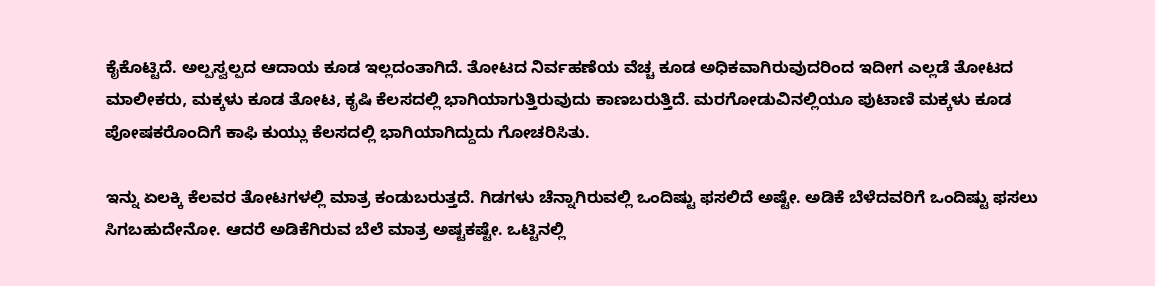ಕೈಕೊಟ್ಟಿದೆ. ಅಲ್ಪಸ್ವಲ್ಪದ ಆದಾಯ ಕೂಡ ಇಲ್ಲದಂತಾಗಿದೆ. ತೋಟದ ನಿರ್ವಹಣೆಯ ವೆಚ್ಚ ಕೂಡ ಅಧಿಕವಾಗಿರುವುದರಿಂದ ಇದೀಗ ಎಲ್ಲಡೆ ತೋಟದ ಮಾಲೀಕರು, ಮಕ್ಕಳು ಕೂಡ ತೋಟ, ಕೃಷಿ ಕೆಲಸದಲ್ಲಿ ಭಾಗಿಯಾಗುತ್ತಿರುವುದು ಕಾಣಬರುತ್ತಿದೆ. ಮರಗೋಡುವಿನಲ್ಲಿಯೂ ಪುಟಾಣಿ ಮಕ್ಕಳು ಕೂಡ ಪೋಷಕರೊಂದಿಗೆ ಕಾಫಿ ಕುಯ್ಲು ಕೆಲಸದಲ್ಲಿ ಭಾಗಿಯಾಗಿದ್ದುದು ಗೋಚರಿಸಿತು.

ಇನ್ನು ಏಲಕ್ಕಿ ಕೆಲವರ ತೋಟಗಳಲ್ಲಿ ಮಾತ್ರ ಕಂಡುಬರುತ್ತದೆ. ಗಿಡಗಳು ಚೆನ್ನಾಗಿರುವಲ್ಲಿ ಒಂದಿಷ್ಟು ಫಸಲಿದೆ ಅಷ್ಟೇ. ಅಡಿಕೆ ಬೆಳೆದವರಿಗೆ ಒಂದಿಷ್ಟು ಫಸಲು ಸಿಗಬಹುದೇನೋ. ಆದರೆ ಅಡಿಕೆಗಿರುವ ಬೆಲೆ ಮಾತ್ರ ಅಷ್ಟಕಷ್ಟೇ. ಒಟ್ಟಿನಲ್ಲಿ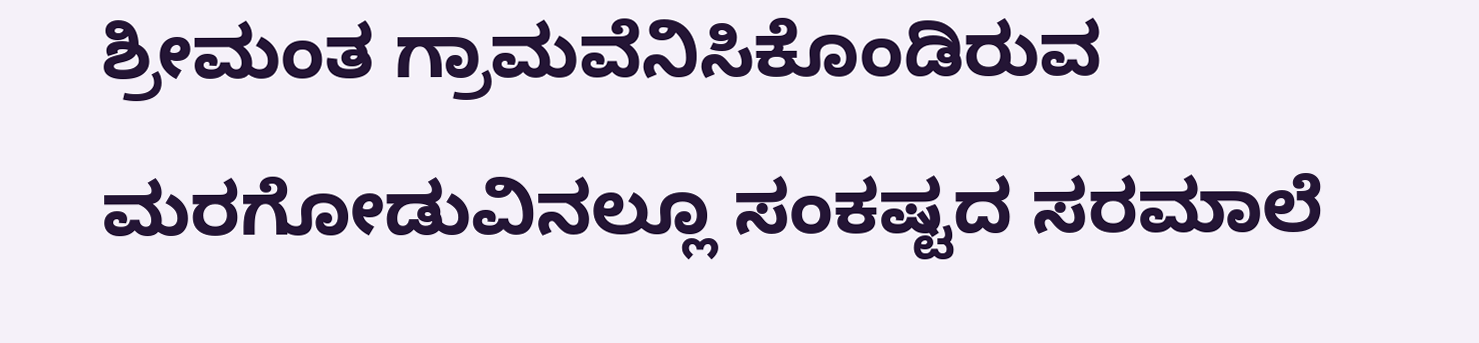ಶ್ರೀಮಂತ ಗ್ರಾಮವೆನಿಸಿಕೊಂಡಿರುವ ಮರಗೋಡುವಿನಲ್ಲೂ ಸಂಕಷ್ಟದ ಸರಮಾಲೆ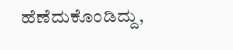ಹೆಣೆದುಕೊಂಡಿದ್ದು,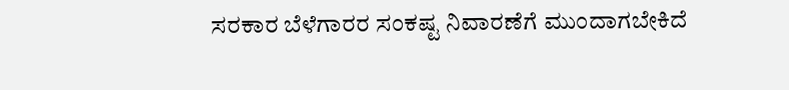ಸರಕಾರ ಬೆಳೆಗಾರರ ಸಂಕಷ್ಟ ನಿವಾರಣೆಗೆ ಮುಂದಾಗಬೇಕಿದೆ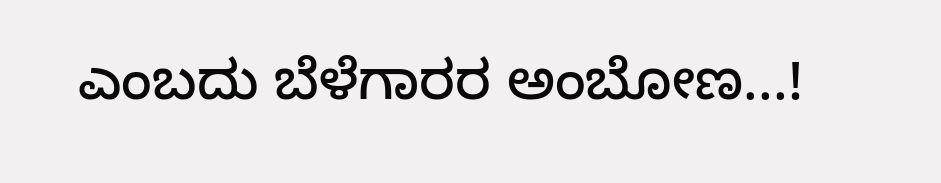ಎಂಬದು ಬೆಳೆಗಾರರ ಅಂಬೋಣ...!